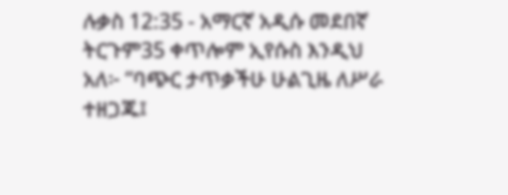ሉቃስ 12:35 - አማርኛ አዲሱ መደበኛ ትርጉም35 ቀጥሎም ኢየሱስ እንዲህ አለ፦ “ባጭር ታጥቃችሁ ሁልጊዜ ለሥራ ተዘጋጁ፤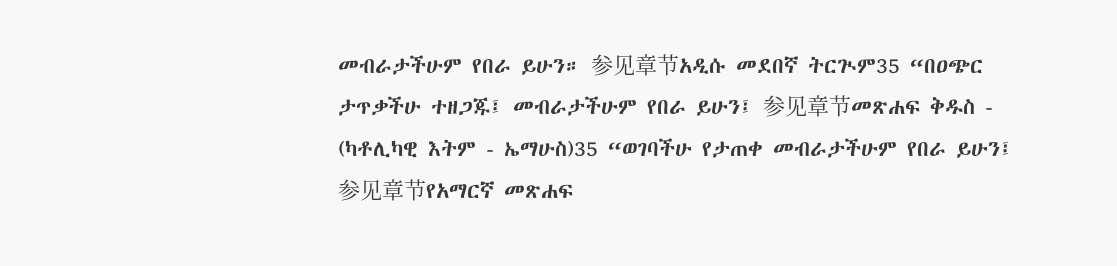መብራታችሁም የበራ ይሁን። 参见章节አዲሱ መደበኛ ትርጒም35 “በዐጭር ታጥቃችሁ ተዘጋጁ፤ መብራታችሁም የበራ ይሁን፤ 参见章节መጽሐፍ ቅዱስ - (ካቶሊካዊ እትም - ኤማሁስ)35 “ወገባችሁ የታጠቀ መብራታችሁም የበራ ይሁን፤ 参见章节የአማርኛ መጽሐፍ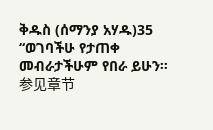ቅዱስ (ሰማንያ አሃዱ)35 “ወገባችሁ የታጠቀ መብራታችሁም የበራ ይሁን። 参见章节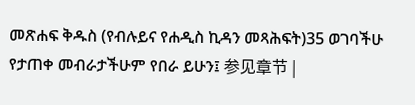መጽሐፍ ቅዱስ (የብሉይና የሐዲስ ኪዳን መጻሕፍት)35 ወገባችሁ የታጠቀ መብራታችሁም የበራ ይሁን፤ 参见章节 |